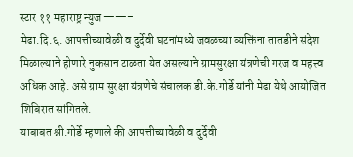स्टार ११ महाराष्ट्र न्युज ——–
मेढा.दि.६. आपत्तीच्यावेळी व दुर्देवी घटनांमध्ये जवळच्या व्यक्तिंना तातडीने संदेश मिळाल्याने होणारे नुकसान टाळता येत असल्याने ग्रामसुरक्षा यंत्रणेची गरज व महत्त्व अधिक आहे. असे ग्राम सुरक्षा यंत्रणेचे संचालक डी.के.गोर्डे यांनी मेढा येथे आयोजित शिबिरात सांगितले.
याबाबत श्नी.गोर्डे म्हणाले की आपत्तीच्यावेळी व दुर्देवी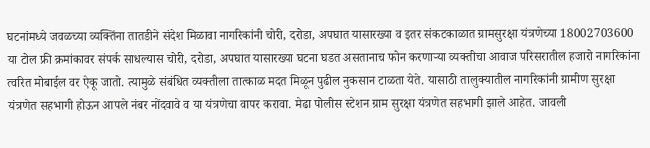घटनांमध्ये जवळच्या व्यक्तिंना तातडीने संदेश मिळावा नागरिकांनी चोरी, दरोडा, अपघात यासारख्या व इतर संकटकाळात ग्रामसुरक्षा यंत्रणेच्या 18002703600 या टोल फ्री क्रमांकावर संपर्क साधल्यास चोरी, दरोडा, अपघात यासारख्या घटना घडत असतानाच फोन करणाऱ्या व्यक्तीचा आवाज परिसरातील हजारो नागरिकांना त्वरित मोबाईल वर ऐकू जातो. त्यामुळे संबंधित व्यक्तीला तात्काळ मदत मिळून पुढील नुकसान टाळता येते. यासाठी तालुक्यातील नागरिकांनी ग्रामीण सुरक्षा यंत्रणेत सहभागी होऊन आपले नंबर नोंदवावे व या यंत्रणेचा वापर करावा. मेढा पोलीस स्टेशन ग्राम सुरक्षा यंत्रणेत सहभागी झाले आहेत. जावली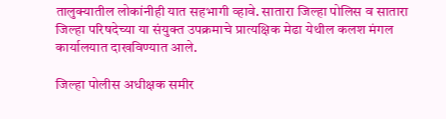तालुक्यातील लोकांनीही यात सहभागी व्हावे. सातारा जिल्हा पोलिस व सातारा जिल्हा परिषदेच्या या संयुक्त उपक्रमाचे प्रात्यक्षिक मेढा येथील कलश मंगल कार्यालयात दाखविण्यात आले.

जिल्हा पोलीस अधीक्षक समीर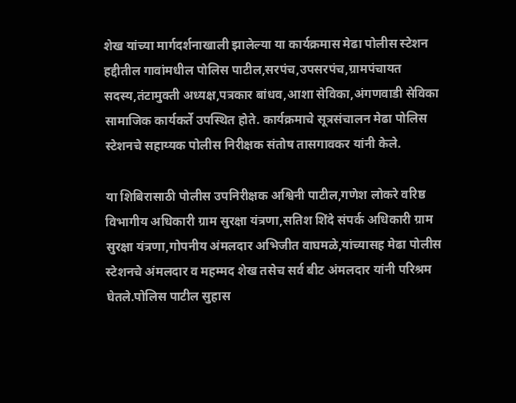शेख यांच्या मार्गदर्शनाखाली झालेल्या या कार्यक्रमास मेढा पोलीस स्टेशन हद्दीतील गावांमधील पोलिस पाटील,सरपंच,उपसरपंच,ग्रामपंचायत सदस्य,तंटामुक्ती अध्यक्ष,पत्रकार बांधव,आशा सेविका,अंगणवाडी सेविका सामाजिक कार्यकर्ते उपस्थित होते. कार्यक्रमाचे सूत्रसंचालन मेढा पोलिस स्टेशनचे सहाय्यक पोलीस निरीक्षक संतोष तासगावकर यांनी केले.

या शिबिरासाठी पोलीस उपनिरीक्षक अश्विनी पाटील,गणेश लोकरे वरिष्ठ विभागीय अधिकारी ग्राम सुरक्षा यंत्रणा,सतिश शिंदे संपर्क अधिकारी ग्राम सुरक्षा यंत्रणा,गोपनीय अंमलदार अभिजीत वाघमळे,यांच्यासह मेढा पोलीस स्टेशनचे अंमलदार व महम्मद शेख तसेच सर्व बीट अंमलदार यांनी परिश्रम घेतले.पोलिस पाटील सुहास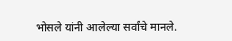भोसले यांनी आलेल्या सर्वांचे मानले.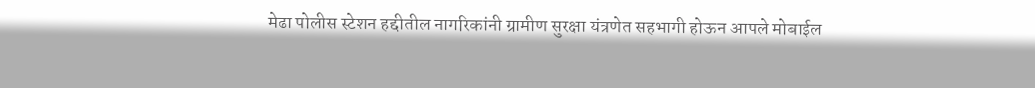मेढा पोलीस स्टेशन हद्दीतील नागरिकांनी ग्रामीण सुरक्षा यंत्रणेत सहभागी होऊन आपले मोबाईल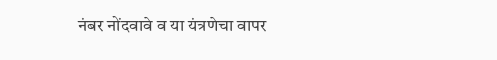नंबर नोंदवावे व या यंत्रणेचा वापर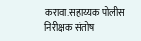करावा.सहाय्यक पोलीस निरीक्षक संतोष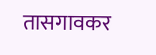तासगावकर